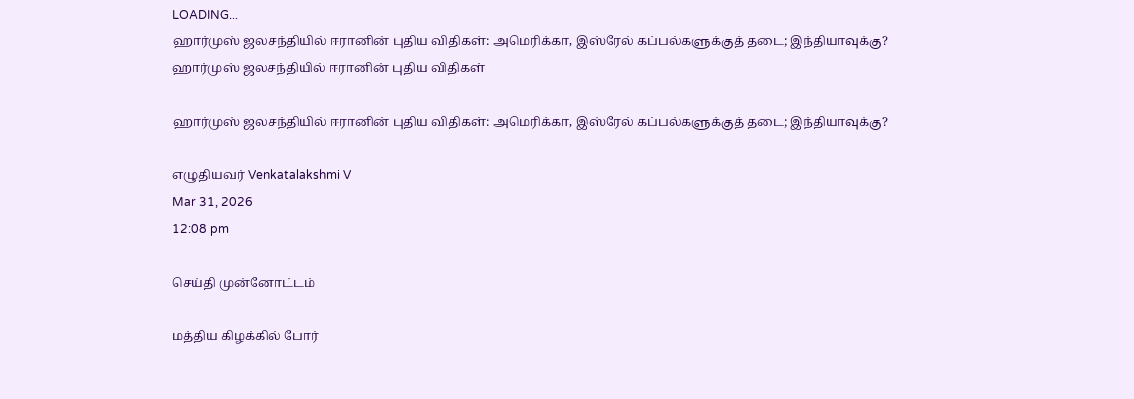LOADING...
ஹார்முஸ் ஜலசந்தியில் ஈரானின் புதிய விதிகள்: அமெரிக்கா, இஸ்ரேல் கப்பல்களுக்குத் தடை; இந்தியாவுக்கு?
ஹார்முஸ் ஜலசந்தியில் ஈரானின் புதிய விதிகள்

ஹார்முஸ் ஜலசந்தியில் ஈரானின் புதிய விதிகள்: அமெரிக்கா, இஸ்ரேல் கப்பல்களுக்குத் தடை; இந்தியாவுக்கு?

எழுதியவர் Venkatalakshmi V
Mar 31, 2026
12:08 pm

செய்தி முன்னோட்டம்

மத்திய கிழக்கில் போர்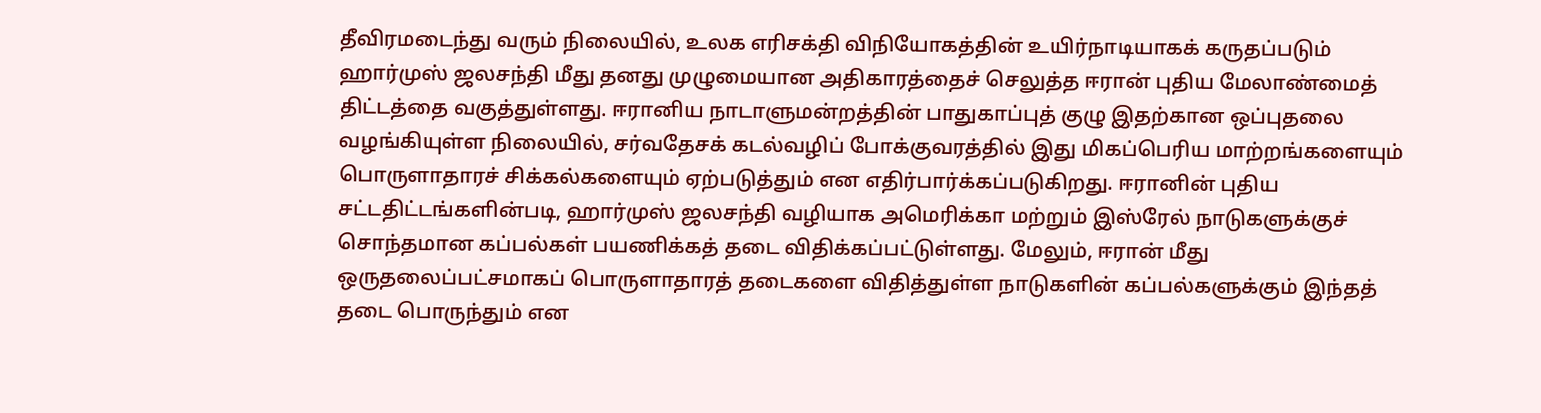தீவிரமடைந்து வரும் நிலையில், உலக எரிசக்தி விநியோகத்தின் உயிர்நாடியாகக் கருதப்படும் ஹார்முஸ் ஜலசந்தி மீது தனது முழுமையான அதிகாரத்தைச் செலுத்த ஈரான் புதிய மேலாண்மைத் திட்டத்தை வகுத்துள்ளது. ஈரானிய நாடாளுமன்றத்தின் பாதுகாப்புத் குழு இதற்கான ஒப்புதலை வழங்கியுள்ள நிலையில், சர்வதேசக் கடல்வழிப் போக்குவரத்தில் இது மிகப்பெரிய மாற்றங்களையும் பொருளாதாரச் சிக்கல்களையும் ஏற்படுத்தும் என எதிர்பார்க்கப்படுகிறது. ஈரானின் புதிய சட்டதிட்டங்களின்படி, ஹார்முஸ் ஜலசந்தி வழியாக அமெரிக்கா மற்றும் இஸ்ரேல் நாடுகளுக்குச் சொந்தமான கப்பல்கள் பயணிக்கத் தடை விதிக்கப்பட்டுள்ளது. மேலும், ஈரான் மீது ஒருதலைப்பட்சமாகப் பொருளாதாரத் தடைகளை விதித்துள்ள நாடுகளின் கப்பல்களுக்கும் இந்தத் தடை பொருந்தும் என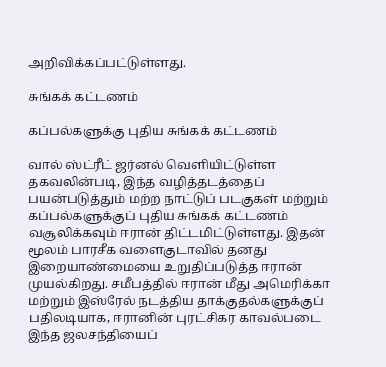அறிவிக்கப்பட்டுள்ளது.

சுங்கக் கட்டணம்

கப்பல்களுக்கு புதிய சுங்கக் கட்டணம்

வால் ஸ்ட்ரீட் ஜர்னல் வெளியிட்டுள்ள தகவலின்படி, இந்த வழித்தடத்தைப் பயன்படுத்தும் மற்ற நாட்டுப் படகுகள் மற்றும் கப்பல்களுக்குப் புதிய சுங்கக் கட்டணம் வசூலிக்கவும் ஈரான் திட்டமிட்டுள்ளது. இதன் மூலம் பாரசீக வளைகுடாவில் தனது இறையாண்மையை உறுதிப்படுத்த ஈரான் முயல்கிறது. சமீபத்தில் ஈரான் மீது அமெரிக்கா மற்றும் இஸ்ரேல் நடத்திய தாக்குதல்களுக்குப் பதிலடியாக, ஈரானின் புரட்சிகர காவல்படை இந்த ஜலசந்தியைப்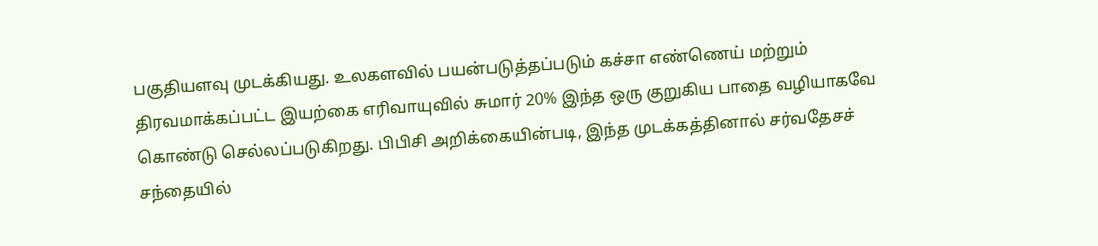பகுதியளவு முடக்கியது. உலகளவில் பயன்படுத்தப்படும் கச்சா எண்ணெய் மற்றும் திரவமாக்கப்பட்ட இயற்கை எரிவாயுவில் சுமார் 20% இந்த ஒரு குறுகிய பாதை வழியாகவே கொண்டு செல்லப்படுகிறது. பிபிசி அறிக்கையின்படி, இந்த முடக்கத்தினால் சர்வதேசச் சந்தையில்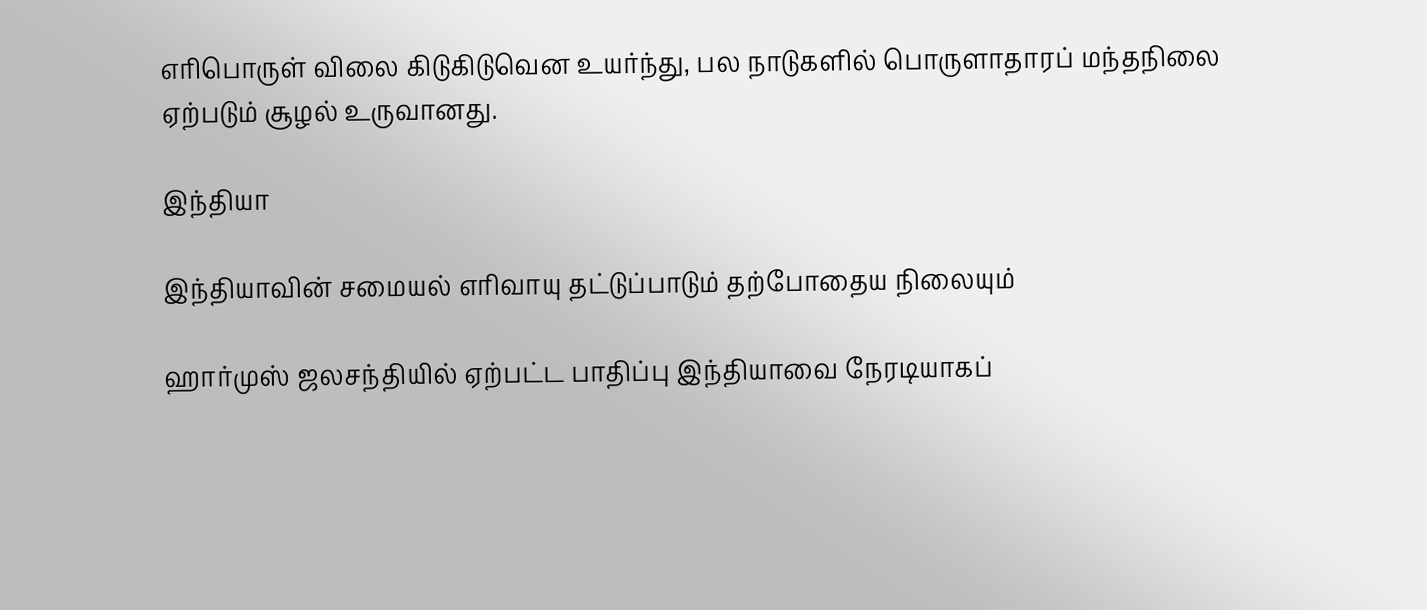எரிபொருள் விலை கிடுகிடுவென உயர்ந்து, பல நாடுகளில் பொருளாதாரப் மந்தநிலை ஏற்படும் சூழல் உருவானது.

இந்தியா

இந்தியாவின் சமையல் எரிவாயு தட்டுப்பாடும் தற்போதைய நிலையும்

ஹார்முஸ் ஜலசந்தியில் ஏற்பட்ட பாதிப்பு இந்தியாவை நேரடியாகப்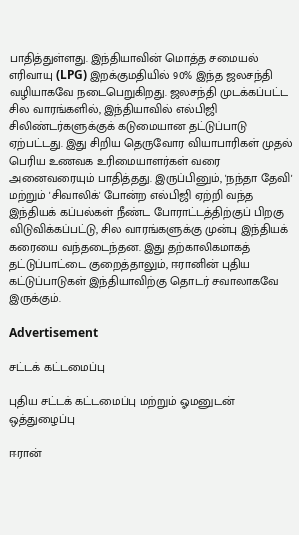பாதித்துள்ளது. இந்தியாவின் மொத்த சமையல் எரிவாயு (LPG) இறக்குமதியில் 90% இந்த ஜலசந்தி வழியாகவே நடைபெறுகிறது. ஜலசந்தி முடக்கப்பட்ட சில வாரங்களில், இந்தியாவில் எல்பிஜி சிலிண்டர்களுக்குக் கடுமையான தட்டுப்பாடு ஏற்பட்டது. இது சிறிய தெருவோர வியாபாரிகள் முதல் பெரிய உணவக உரிமையாளர்கள் வரை அனைவரையும் பாதித்தது. இருப்பினும், 'நந்தா தேவி' மற்றும் 'சிவாலிக்' போன்ற எல்பிஜி ஏற்றி வந்த இந்தியக் கப்பல்கள் நீண்ட போராட்டத்திற்குப் பிறகு விடுவிக்கப்பட்டு, சில வாரங்களுக்கு முன்பு இந்தியக் கரையை வந்தடைந்தன. இது தற்காலிகமாகத் தட்டுப்பாட்டை குறைத்தாலும், ஈரானின் புதிய கட்டுப்பாடுகள் இந்தியாவிற்கு தொடர் சவாலாகவே இருக்கும்.

Advertisement

சட்டக் கட்டமைப்பு

புதிய சட்டக் கட்டமைப்பு மற்றும் ஓமனுடன் ஒத்துழைப்பு

ஈரான்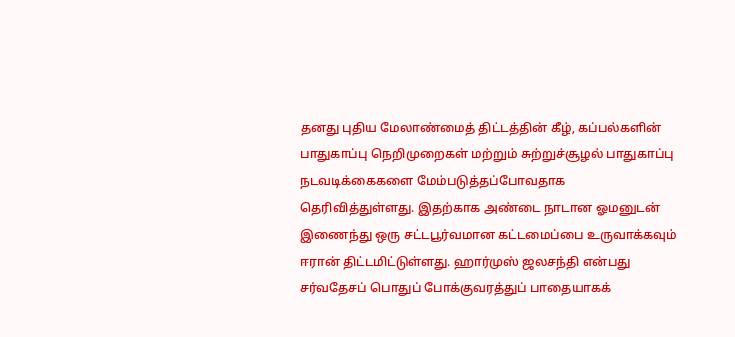தனது புதிய மேலாண்மைத் திட்டத்தின் கீழ், கப்பல்களின் பாதுகாப்பு நெறிமுறைகள் மற்றும் சுற்றுச்சூழல் பாதுகாப்பு நடவடிக்கைகளை மேம்படுத்தப்போவதாக தெரிவித்துள்ளது. இதற்காக அண்டை நாடான ஓமனுடன் இணைந்து ஒரு சட்டபூர்வமான கட்டமைப்பை உருவாக்கவும் ஈரான் திட்டமிட்டுள்ளது. ஹார்முஸ் ஜலசந்தி என்பது சர்வதேசப் பொதுப் போக்குவரத்துப் பாதையாகக்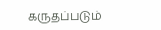கருதப்படும்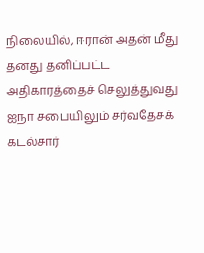நிலையில், ஈரான் அதன் மீது தனது தனிப்பட்ட அதிகாரத்தைச் செலுத்துவது ஐநா சபையிலும் சர்வதேசக் கடல்சார்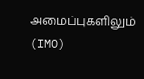அமைப்புகளிலும் (IMO)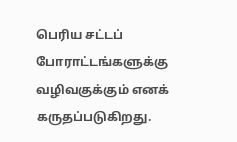பெரிய சட்டப் போராட்டங்களுக்கு வழிவகுக்கும் எனக் கருதப்படுகிறது.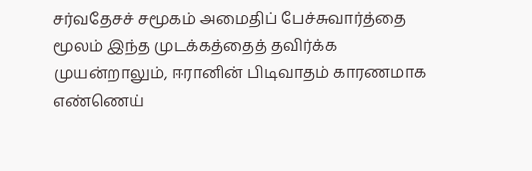சர்வதேசச் சமூகம் அமைதிப் பேச்சுவார்த்தை மூலம் இந்த முடக்கத்தைத் தவிர்க்க முயன்றாலும், ஈரானின் பிடிவாதம் காரணமாக எண்ணெய்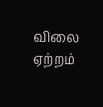விலை ஏற்றம்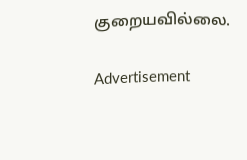குறையவில்லை.

Advertisement